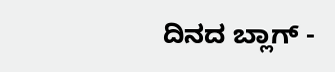ದಿನದ ಬ್ಲಾಗ್ -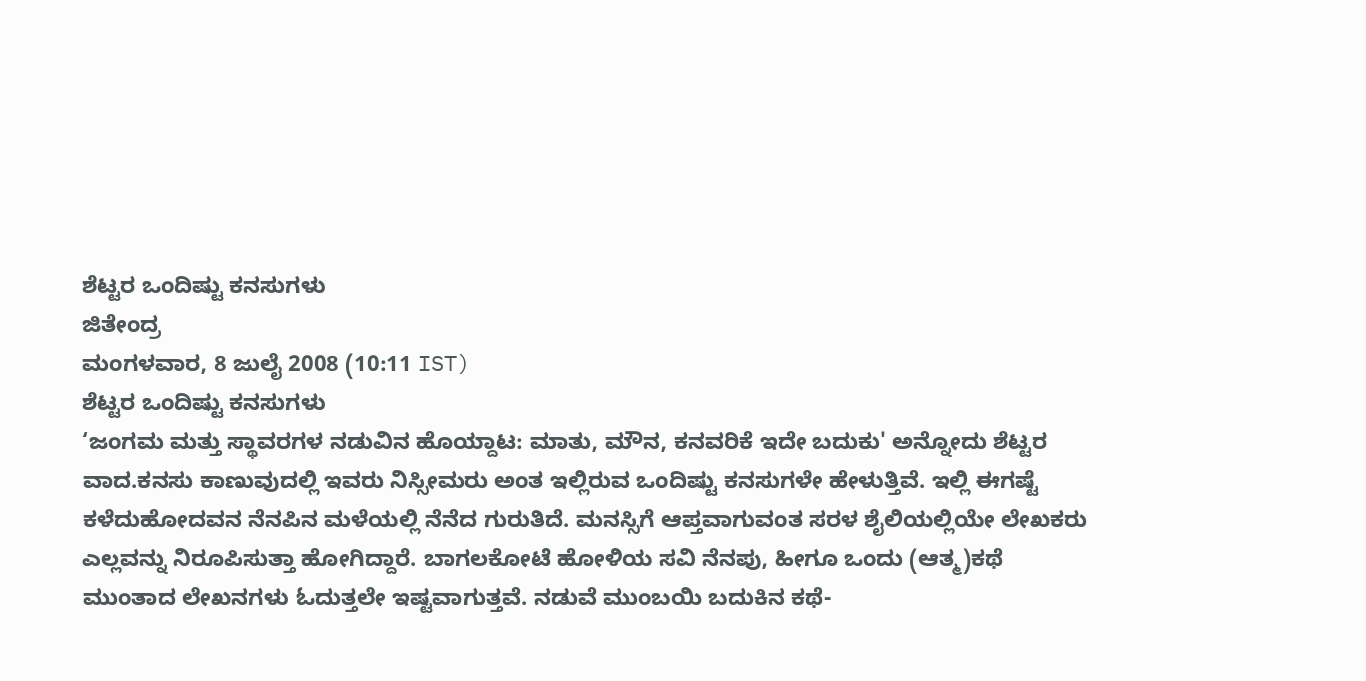ಶೆಟ್ಟರ ಒಂದಿಷ್ಟು ಕನಸುಗಳು
ಜಿತೇಂದ್ರ
ಮಂಗಳವಾರ, 8 ಜುಲೈ 2008 (10:11 IST)
ಶೆಟ್ಟರ ಒಂದಿಷ್ಟು ಕನಸುಗಳು
‘ಜಂಗಮ ಮತ್ತು ಸ್ಥಾವರಗಳ ನಡುವಿನ ಹೊಯ್ದಾಟ: ಮಾತು, ಮೌನ, ಕನವರಿಕೆ ಇದೇ ಬದುಕು' ಅನ್ನೋದು ಶೆಟ್ಟರ ವಾದ.ಕನಸು ಕಾಣುವುದಲ್ಲಿ ಇವರು ನಿಸ್ಸೀಮರು ಅಂತ ಇಲ್ಲಿರುವ ಒಂದಿಷ್ಟು ಕನಸುಗಳೇ ಹೇಳುತ್ತಿವೆ. ಇಲ್ಲಿ ಈಗಷ್ಟೆ ಕಳೆದುಹೋದವನ ನೆನಪಿನ ಮಳೆಯಲ್ಲಿ ನೆನೆದ ಗುರುತಿದೆ. ಮನಸ್ಸಿಗೆ ಆಪ್ತವಾಗುವಂತ ಸರಳ ಶೈಲಿಯಲ್ಲಿಯೇ ಲೇಖಕರು ಎಲ್ಲವನ್ನು ನಿರೂಪಿಸುತ್ತಾ ಹೋಗಿದ್ದಾರೆ. ಬಾಗಲಕೋಟೆ ಹೋಳಿಯ ಸವಿ ನೆನಪು, ಹೀಗೂ ಒಂದು (ಆತ್ಮ)ಕಥೆ ಮುಂತಾದ ಲೇಖನಗಳು ಓದುತ್ತಲೇ ಇಷ್ಟವಾಗುತ್ತವೆ. ನಡುವೆ ಮುಂಬಯಿ ಬದುಕಿನ ಕಥೆ-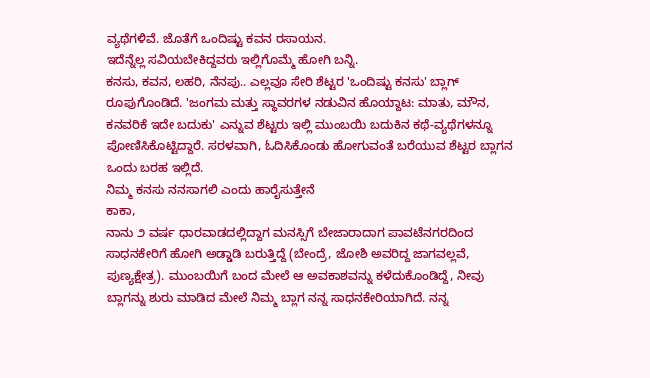ವ್ಯಥೆಗಳಿವೆ. ಜೊತೆಗೆ ಒಂದಿಷ್ಟು ಕವನ ರಸಾಯನ.
ಇದೆನ್ನೆಲ್ಲ ಸವಿಯಬೇಕಿದ್ದವರು ಇಲ್ಲಿಗೊಮ್ಮೆ ಹೋಗಿ ಬನ್ನಿ.
ಕನಸು, ಕವನ, ಲಹರಿ, ನೆನಪು.. ಎಲ್ಲವೂ ಸೇರಿ ಶೆಟ್ಟರ 'ಒಂದಿಷ್ಟು ಕನಸು' ಬ್ಲಾಗ್ ರೂಪುಗೊಂಡಿದೆ. 'ಜಂಗಮ ಮತ್ತು ಸ್ಥಾವರಗಳ ನಡುವಿನ ಹೊಯ್ದಾಟ: ಮಾತು, ಮೌನ, ಕನವರಿಕೆ ಇದೇ ಬದುಕು' ಎನ್ನುವ ಶೆಟ್ಟರು ಇಲ್ಲಿ ಮುಂಬಯಿ ಬದುಕಿನ ಕಥೆ-ವ್ಯಥೆಗಳನ್ನೂ ಪೋಣಿಸಿಕೊಟ್ಟಿದ್ದಾರೆ. ಸರಳವಾಗಿ, ಓದಿಸಿಕೊಂಡು ಹೋಗುವಂತೆ ಬರೆಯುವ ಶೆಟ್ಟರ ಬ್ಲಾಗನ ಒಂದು ಬರಹ ಇಲ್ಲಿದೆ.
ನಿಮ್ಮ ಕನಸು ನನಸಾಗಲಿ ಎಂದು ಹಾರೈಸುತ್ತೇನೆ
ಕಾಕಾ,
ನಾನು ೨ ವರ್ಷ ಧಾರವಾಡದಲ್ಲಿದ್ದಾಗ ಮನಸ್ಸಿಗೆ ಬೇಜಾರಾದಾಗ ಪಾವಟೆನಗರದಿಂದ ಸಾಧನಕೇರಿಗೆ ಹೋಗಿ ಅಡ್ಡಾಡಿ ಬರುತ್ತಿದ್ದೆ (ಬೇಂದ್ರೆ, ಜೋಶಿ ಅವರಿದ್ದ ಜಾಗವಲ್ಲವೆ, ಪುಣ್ಯಕ್ಷೇತ್ರ). ಮುಂಬಯಿಗೆ ಬಂದ ಮೇಲೆ ಆ ಅವಕಾಶವನ್ನು ಕಳೆದುಕೊಂಡಿದ್ದೆ, ನೀವು ಬ್ಲಾಗನ್ನು ಶುರು ಮಾಡಿದ ಮೇಲೆ ನಿಮ್ಮ ಬ್ಲಾಗ ನನ್ನ ಸಾಧನಕೇರಿಯಾಗಿದೆ. ನನ್ನ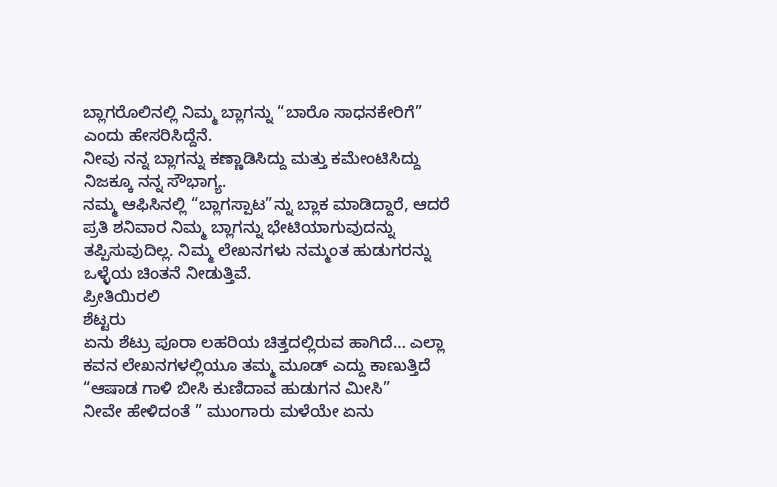ಬ್ಲಾಗರೊಲಿನಲ್ಲಿ ನಿಮ್ಮ ಬ್ಲಾಗನ್ನು “ಬಾರೊ ಸಾಧನಕೇರಿಗೆ” ಎಂದು ಹೇಸರಿಸಿದ್ದೆನೆ.
ನೀವು ನನ್ನ ಬ್ಲಾಗನ್ನು ಕಣ್ಣಾಡಿಸಿದ್ದು ಮತ್ತು ಕಮೇಂಟಿಸಿದ್ದು ನಿಜಕ್ಕೂ ನನ್ನ ಸೌಭಾಗ್ಯ.
ನಮ್ಮ ಆಫಿಸಿನಲ್ಲಿ “ಬ್ಲಾಗಸ್ಪಾಟ”ನ್ನು ಬ್ಲಾಕ ಮಾಡಿದ್ದಾರೆ, ಆದರೆ ಪ್ರತಿ ಶನಿವಾರ ನಿಮ್ಮ ಬ್ಲಾಗನ್ನು ಭೇಟಿಯಾಗುವುದನ್ನು ತಪ್ಪಿಸುವುದಿಲ್ಲ. ನಿಮ್ಮ ಲೇಖನಗಳು ನಮ್ಮಂತ ಹುಡುಗರನ್ನು ಒಳ್ಳೆಯ ಚಿಂತನೆ ನೀಡುತ್ತಿವೆ.
ಪ್ರೀತಿಯಿರಲಿ
ಶೆಟ್ಟರು
ಏನು ಶೆಟ್ರು ಪೂರಾ ಲಹರಿಯ ಚಿತ್ತದಲ್ಲಿರುವ ಹಾಗಿದೆ… ಎಲ್ಲಾ ಕವನ ಲೇಖನಗಳಲ್ಲಿಯೂ ತಮ್ಮ ಮೂಡ್ ಎದ್ದು ಕಾಣುತ್ತಿದೆ
“ಆಷಾಡ ಗಾಳಿ ಬೀಸಿ ಕುಣಿದಾವ ಹುಡುಗನ ಮೀಸಿ”
ನೀವೇ ಹೇಳಿದಂತೆ ” ಮುಂಗಾರು ಮಳೆಯೇ ಏನು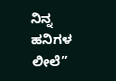ನಿನ್ನ ಹನಿಗಳ ಲೀಲೆ”